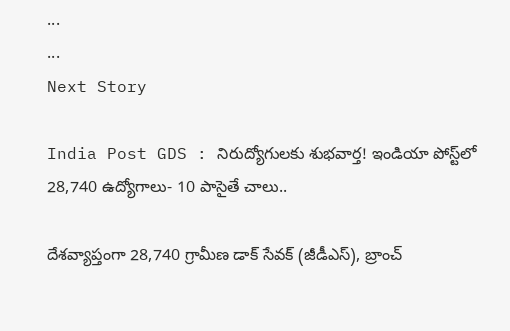...
...
Next Story

India Post GDS : నిరుద్యోగులకు శుభవార్త! ఇండియా పోస్ట్‌లో 28,740 ఉద్యోగాలు- 10 పాసైతే చాలు..

దేశవ్యాప్తంగా 28,740 గ్రామీణ డాక్ సేవక్ (జీడీఎస్), బ్రాంచ్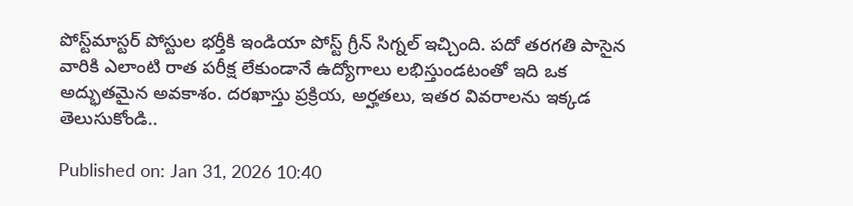పోస్ట్‌మాస్టర్ పోస్టుల భర్తీకి ఇండియా పోస్ట్ గ్రీన్ సిగ్నల్ ఇచ్చింది. పదో తరగతి పాసైన వారికి ఎలాంటి రాత పరీక్ష లేకుండానే ఉద్యోగాలు లభిస్తుండటంతో ఇది ఒక అద్భుతమైన అవకాశం. దరఖాస్తు ప్రక్రియ, అర్హతలు, ఇతర వివరాలను ఇక్కడ తెలుసుకోండి..

Published on: Jan 31, 2026 10:40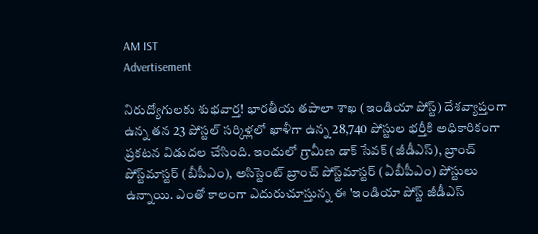AM IST
Advertisement

నిరుద్యోగులకు శుభవార్త! భారతీయ తపాలా శాఖ (ఇండియా పోస్ట్) దేశవ్యాప్తంగా ఉన్న తన 23 పోస్టల్ సర్కిళ్లలో ఖాళీగా ఉన్న 28,740 పోస్టుల భర్తీకి అధికారికంగా ప్రకటన విడుదల చేసింది. ఇందులో గ్రామీణ డాక్ సేవక్ (జీడీఎస్), బ్రాంచ్ పోస్ట్‌మాస్టర్ (బీపీఎం), అసిస్టెంట్ బ్రాంచ్ పోస్ట్‌మాస్టర్ (ఏబీపీఎం) పోస్టులు ఉన్నాయి. ఎంతో కాలంగా ఎదురుచూస్తున్న ఈ 'ఇండియా పోస్ట్ జీడీఎస్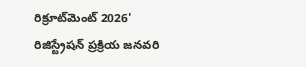రిక్రూట్‌మెంట్ 2026' రిజిస్ట్రేషన్ ప్రక్రియ జనవరి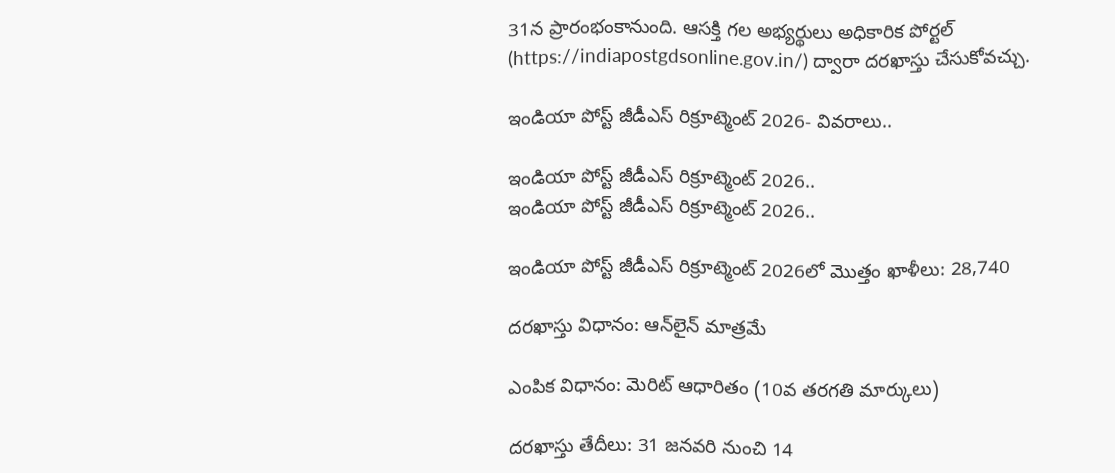31న ప్రారంభంకానుంది. ఆసక్తి గల అభ్యర్థులు అధికారిక పోర్టల్ (https://indiapostgdsonline.gov.in/) ద్వారా దరఖాస్తు చేసుకోవచ్చు.

ఇండియా పోస్ట్ జీడీఎస్ రిక్రూట్మెంట్ 2026- వివరాలు..

ఇండియా పోస్ట్ జీడీఎస్ రిక్రూట్మెంట్ 2026..
ఇండియా పోస్ట్ జీడీఎస్ రిక్రూట్మెంట్ 2026..

ఇండియా పోస్ట్ జీడీఎస్ రిక్రూట్మెంట్ 2026లో మొత్తం ఖాళీలు: 28,740

దరఖాస్తు విధానం: ఆన్‌లైన్ మాత్రమే

ఎంపిక విధానం: మెరిట్ ఆధారితం (10వ తరగతి మార్కులు)

దరఖాస్తు తేదీలు: 31 జనవరి నుంచి 14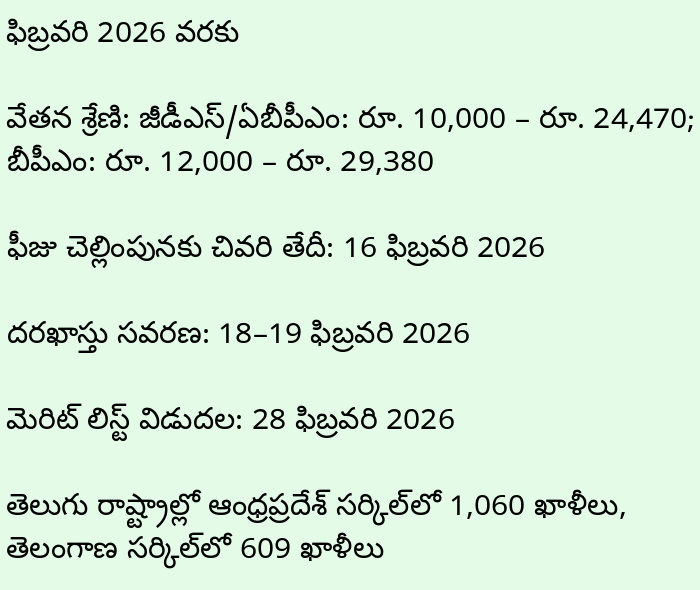ఫిబ్రవరి 2026 వరకు

వేతన శ్రేణి: జీడీఎస్/ఏబీపీఎం: రూ. 10,000 – రూ. 24,470; బీపీఎం: రూ. 12,000 – రూ. 29,380

ఫీజు చెల్లింపునకు చివరి తేదీ: 16 ఫిబ్రవరి 2026

దరఖాస్తు సవరణ: 18–19 ఫిబ్రవరి 2026

మెరిట్ లిస్ట్ విడుదల: 28 ఫిబ్రవరి 2026

తెలుగు రాష్ట్రాల్లో ఆంధ్రప్రదేశ్ సర్కిల్‌లో 1,060 ఖాళీలు, తెలంగాణ సర్కిల్‌లో 609 ఖాళీలు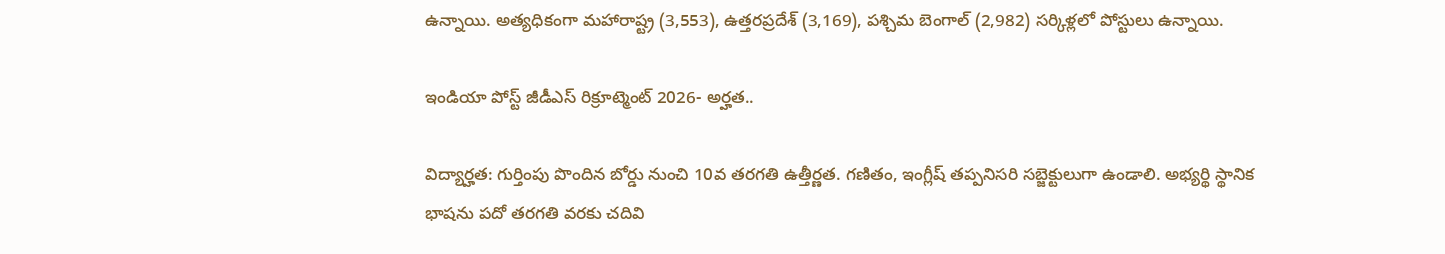ఉన్నాయి. అత్యధికంగా మహారాష్ట్ర (3,553), ఉత్తరప్రదేశ్ (3,169), పశ్చిమ బెంగాల్ (2,982) సర్కిళ్లలో పోస్టులు ఉన్నాయి.

ఇండియా పోస్ట్ జీడీఎస్ రిక్రూట్మెంట్ 2026- అర్హత..

విద్యార్హత: గుర్తింపు పొందిన బోర్డు నుంచి 10వ తరగతి ఉత్తీర్ణత. గణితం, ఇంగ్లీష్ తప్పనిసరి సబ్జెక్టులుగా ఉండాలి. అభ్యర్థి స్థానిక భాషను పదో తరగతి వరకు చదివి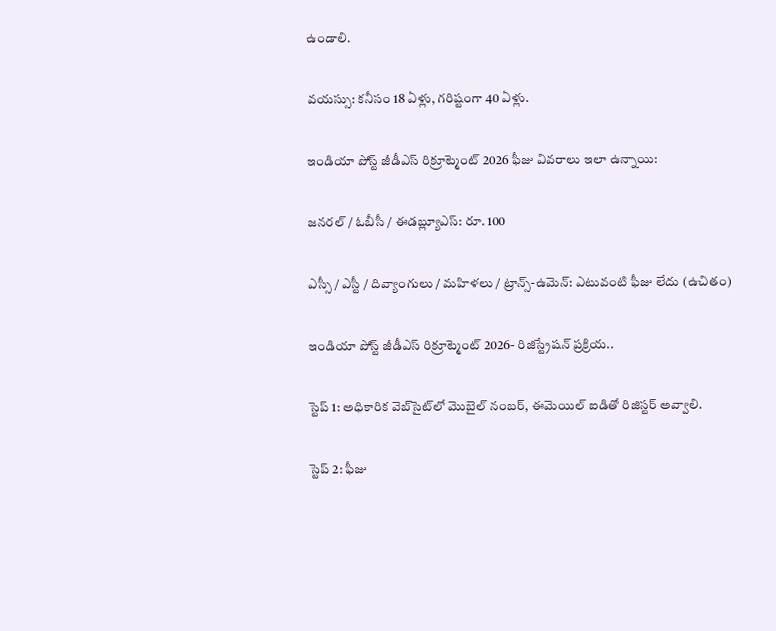ఉండాలి.

వయస్సు: కనీసం 18 ఏళ్లు, గరిష్టంగా 40 ఏళ్లు.

ఇండియా పోస్ట్ జీడీఎస్ రిక్రూట్మెంట్ 2026 ఫీజు వివరాలు ఇలా ఉన్నాయి:

జనరల్ / ఓబీసీ / ఈడబ్ల్యూఎస్: రూ. 100

ఎస్సీ / ఎస్టీ / దివ్యాంగులు / మహిళలు / ట్రాన్స్-ఉమెన్: ఎటువంటి ఫీజు లేదు (ఉచితం)

ఇండియా పోస్ట్ జీడీఎస్ రిక్రూట్మెంట్ 2026- రిజిస్ట్రేషన్ ప్రక్రియ..

స్టెప్ 1: అధికారిక వెబ్‌సైట్‌లో మొబైల్ నంబర్, ఈమెయిల్ ఐడితో రిజిస్టర్ అవ్వాలి.

స్టెప్ 2: ఫీజు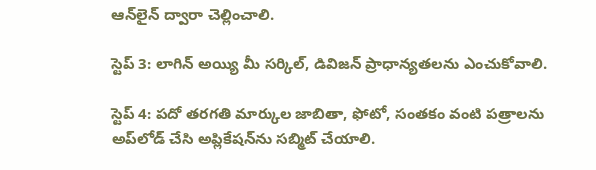ఆన్‌లైన్ ద్వారా చెల్లించాలి.

స్టెప్ 3: లాగిన్ అయ్యి మీ సర్కిల్, డివిజన్ ప్రాధాన్యతలను ఎంచుకోవాలి.

స్టెప్ 4: పదో తరగతి మార్కుల జాబితా, ఫోటో, సంతకం వంటి పత్రాలను అప్‌లోడ్ చేసి అప్లికేషన్‌ను సబ్మిట్ చేయాలి.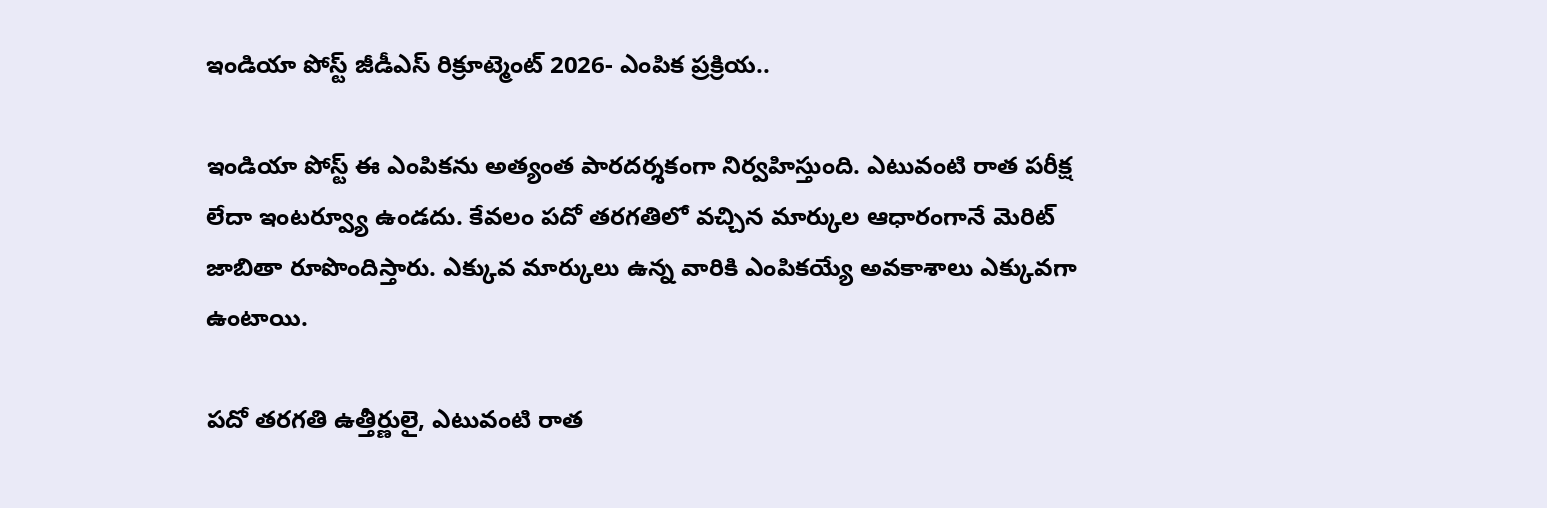ఇండియా పోస్ట్ జీడీఎస్ రిక్రూట్మెంట్ 2026- ఎంపిక ప్రక్రియ..

ఇండియా పోస్ట్ ఈ ఎంపికను అత్యంత పారదర్శకంగా నిర్వహిస్తుంది. ఎటువంటి రాత పరీక్ష లేదా ఇంటర్వ్యూ ఉండదు. కేవలం పదో తరగతిలో వచ్చిన మార్కుల ఆధారంగానే మెరిట్ జాబితా రూపొందిస్తారు. ఎక్కువ మార్కులు ఉన్న వారికి ఎంపికయ్యే అవకాశాలు ఎక్కువగా ఉంటాయి.

పదో తరగతి ఉత్తీర్ణులై, ఎటువంటి రాత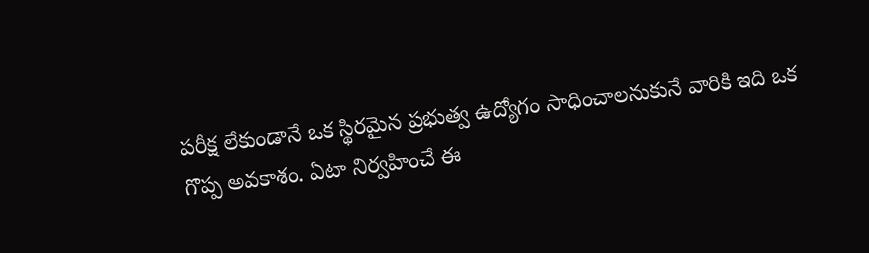పరీక్ష లేకుండానే ఒక స్థిరమైన ప్రభుత్వ ఉద్యోగం సాధించాలనుకునే వారికి ఇది ఒక గొప్ప అవకాశం. ఏటా నిర్వహించే ఈ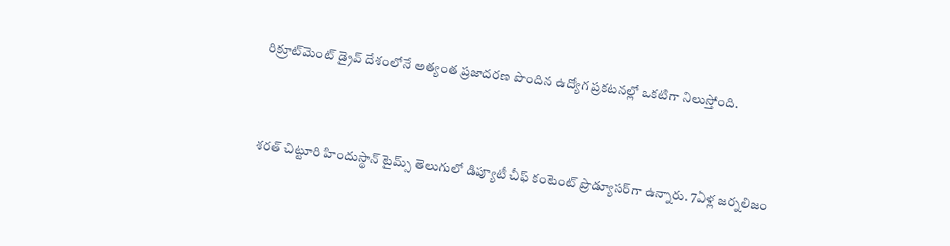రిక్రూట్‌మెంట్ డ్రైవ్ దేశంలోనే అత్యంత ప్రజాదరణ పొందిన ఉద్యోగ ప్రకటనల్లో ఒకటిగా నిలుస్తోంది.



శరత్ చిట్టూరి హిందుస్థాన్ టైమ్స్ తెలుగులో డిప్యూటీ చీఫ్ కంటెంట్ ప్రొడ్యూసర్‌గా ఉన్నారు. 7ఏళ్ల జర్నలిజం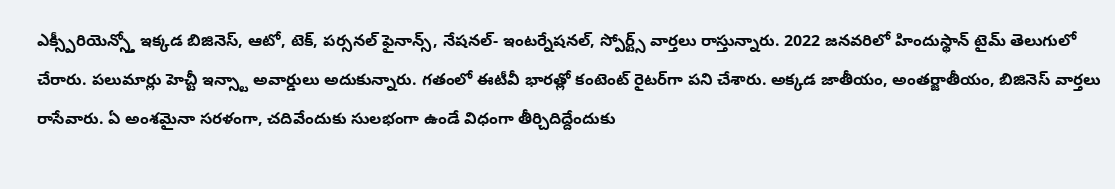ఎక్స్పీరియెన్స్తో ఇక్కడ బిజినెస్, ఆటో, టెక్, పర్సనల్ ఫైనాన్స్, నేషనల్- ఇంటర్నేషనల్, స్పోర్ట్స్ వార్తలు రాస్తున్నారు. 2022 జనవరిలో హిందుస్థాన్ టైమ్ తెలుగులో చేరారు. పలుమార్లు హెచ్టీ ఇన్స్టా అవార్డులు అదుకున్నారు. గతంలో ఈటీవీ భారత్లో కంటెంట్ రైటర్‌గా పని చేశారు. అక్కడ జాతీయం, అంతర్జాతీయం, బిజినెస్ వార్తలు రాసేవారు. ఏ అంశమైనా సరళంగా, చదివేందుకు సులభంగా ఉండే విధంగా తీర్చిదిద్దేందుకు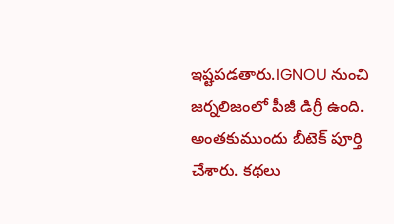ఇష్టపడతారు.IGNOU నుంచి జర్నలిజంలో పీజీ డిగ్రీ ఉంది. అంతకుముందు బీటెక్ పూర్తి చేశారు. కథలు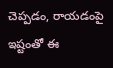చెప్పడం, రాయడంపై ఇష్టంతో ఈ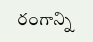రంగాన్ని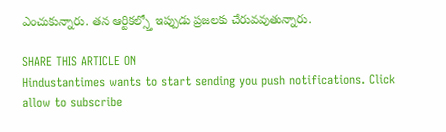ఎంచుకున్నారు. తన ఆర్టికల్స్తో ఇప్పుడు ప్రజలకు చేరువవుతున్నారు.

SHARE THIS ARTICLE ON
Hindustantimes wants to start sending you push notifications. Click allow to subscribe